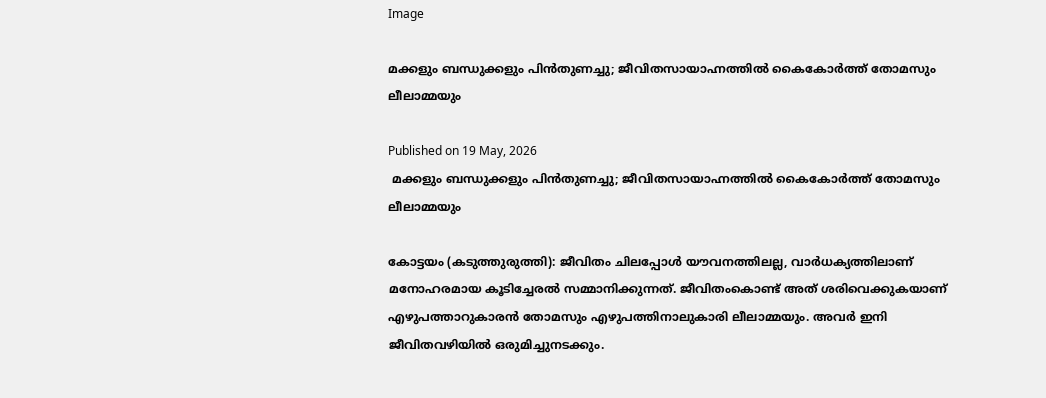Image

മക്കളും ബന്ധുക്കളും പിന്‍തുണച്ചു; ജീവിതസായാഹ്നത്തില്‍ കൈകോര്‍ത്ത് തോമസും ലീലാമ്മയും

Published on 19 May, 2026
 മക്കളും ബന്ധുക്കളും പിന്‍തുണച്ചു; ജീവിതസായാഹ്നത്തില്‍ കൈകോര്‍ത്ത് തോമസും ലീലാമ്മയും

കോട്ടയം (കടുത്തുരുത്തി): ജീവിതം ചിലപ്പോള്‍ യൗവനത്തിലല്ല, വാര്‍ധക്യത്തിലാണ് മനോഹരമായ കൂടിച്ചേരല്‍ സമ്മാനിക്കുന്നത്. ജീവിതംകൊണ്ട് അത് ശരിവെക്കുകയാണ് എഴുപത്താറുകാരന്‍ തോമസും എഴുപത്തിനാലുകാരി ലീലാമ്മയും. അവര്‍ ഇനി ജീവിതവഴിയില്‍ ഒരുമിച്ചുനടക്കും.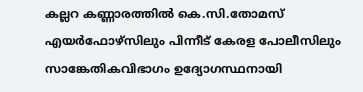കല്ലറ കണ്ണാരത്തില്‍ കെ.സി.തോമസ് എയര്‍ഫോഴ്സിലും പിന്നീട് കേരള പോലീസിലും സാങ്കേതികവിഭാഗം ഉദ്യോഗസ്ഥനായി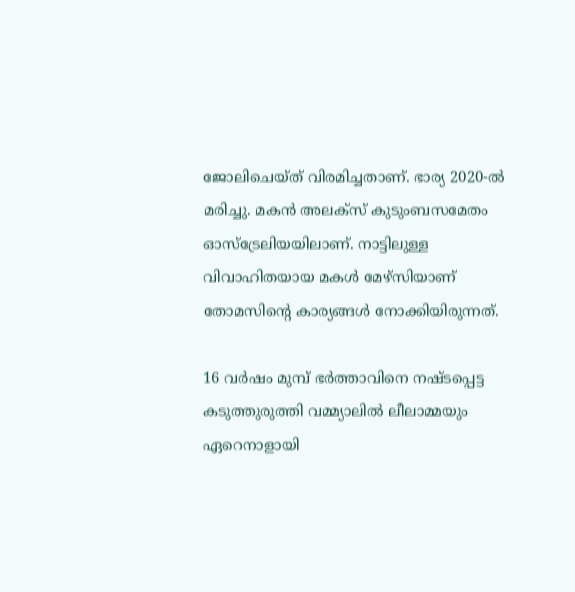ജോലിചെയ്ത് വിരമിച്ചതാണ്. ഭാര്യ 2020-ല്‍ മരിച്ചു. മകന്‍ അലക്‌സ് കുടുംബസമേതം ഓസ്‌ട്രേലിയയിലാണ്. നാട്ടിലുള്ള വിവാഹിതയായ മകള്‍ മേഴ്സിയാണ് തോമസിന്റെ കാര്യങ്ങള്‍ നോക്കിയിരുന്നത്.

16 വര്‍ഷം മുമ്പ് ഭര്‍ത്താവിനെ നഷ്ടപ്പെട്ട കടുത്തുരുത്തി വമ്മ്യാലില്‍ ലീലാമ്മയും ഏറെനാളായി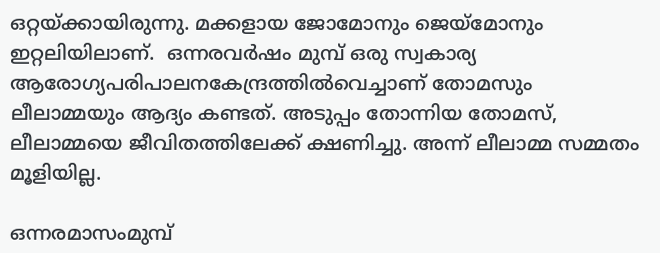ഒറ്റയ്ക്കായിരുന്നു. മക്കളായ ജോമോനും ജെയ്‌മോനും ഇറ്റലിയിലാണ്.  ഒന്നരവര്‍ഷം മുമ്പ് ഒരു സ്വകാര്യ ആരോഗ്യപരിപാലനകേന്ദ്രത്തില്‍വെച്ചാണ് തോമസും ലീലാമ്മയും ആദ്യം കണ്ടത്. അടുപ്പം തോന്നിയ തോമസ്, ലീലാമ്മയെ ജീവിതത്തിലേക്ക് ക്ഷണിച്ചു. അന്ന് ലീലാമ്മ സമ്മതം മൂളിയില്ല.

ഒന്നരമാസംമുമ്പ്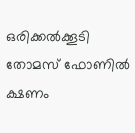ഒരിക്കല്‍ക്കൂടി തോമസ് ഫോണില്‍ ക്ഷണം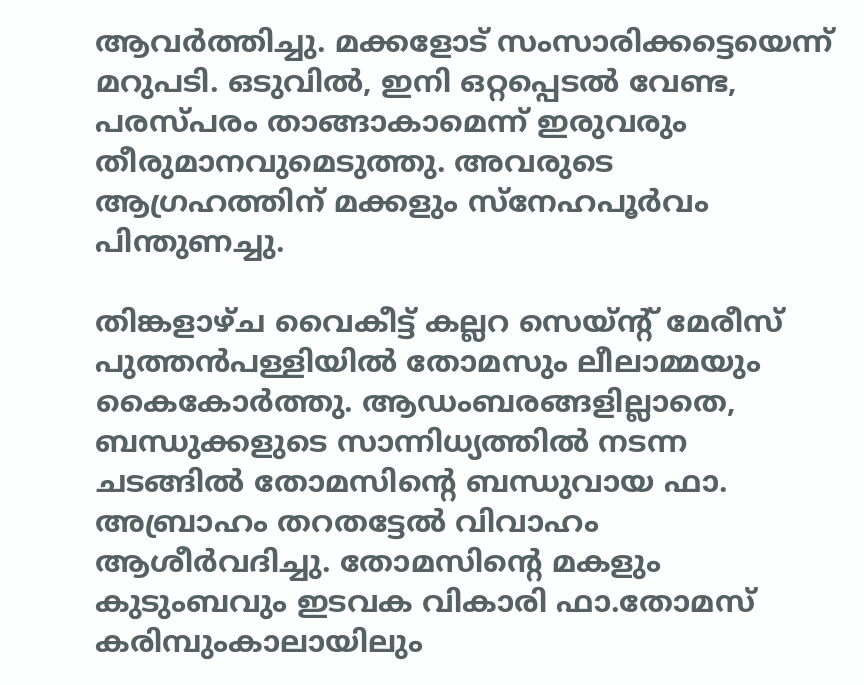ആവര്‍ത്തിച്ചു. മക്കളോട് സംസാരിക്കട്ടെയെന്ന് മറുപടി. ഒടുവില്‍, ഇനി ഒറ്റപ്പെടല്‍ വേണ്ട, പരസ്പരം താങ്ങാകാമെന്ന് ഇരുവരും തീരുമാനവുമെടുത്തു. അവരുടെ ആഗ്രഹത്തിന് മക്കളും സ്‌നേഹപൂര്‍വം പിന്തുണച്ചു.

തിങ്കളാഴ്ച വൈകീട്ട് കല്ലറ സെയ്ന്റ് മേരീസ് പുത്തന്‍പള്ളിയില്‍ തോമസും ലീലാമ്മയും കൈകോര്‍ത്തു. ആഡംബരങ്ങളില്ലാതെ, ബന്ധുക്കളുടെ സാന്നിധ്യത്തില്‍ നടന്ന ചടങ്ങില്‍ തോമസിന്റെ ബന്ധുവായ ഫാ. അബ്രാഹം തറതട്ടേല്‍ വിവാഹം ആശീര്‍വദിച്ചു. തോമസിന്റെ മകളും കുടുംബവും ഇടവക വികാരി ഫാ.തോമസ് കരിമ്പുംകാലായിലും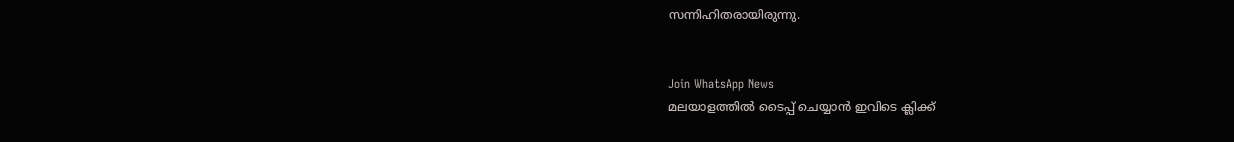സന്നിഹിതരായിരുന്നു.


Join WhatsApp News
മലയാളത്തില്‍ ടൈപ്പ് ചെയ്യാന്‍ ഇവിടെ ക്ലിക്ക്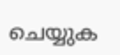ചെയ്യുക